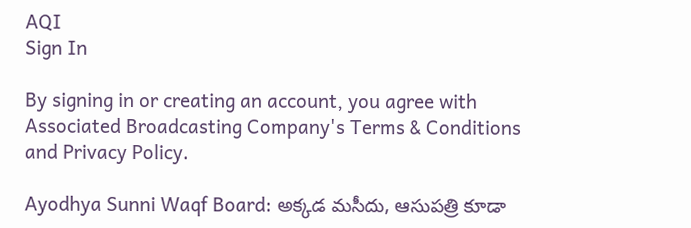AQI
Sign In

By signing in or creating an account, you agree with Associated Broadcasting Company's Terms & Conditions and Privacy Policy.

Ayodhya Sunni Waqf Board: అక్కడ మసీదు, ఆసుపత్రి కూడా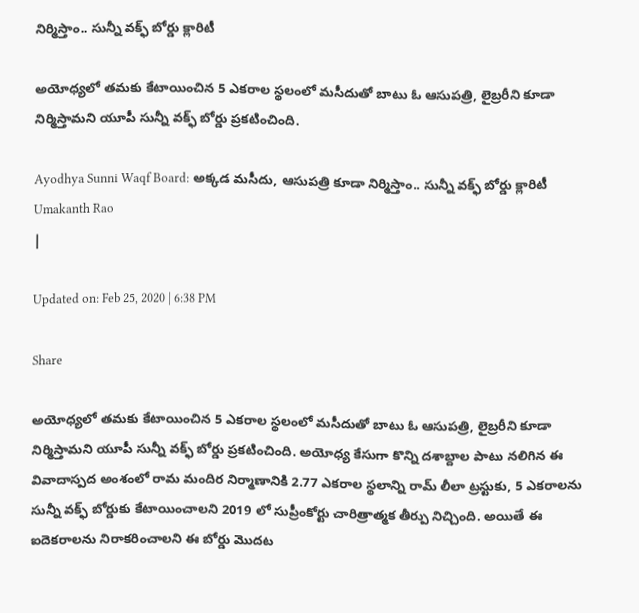నిర్మిస్తాం.. సున్నీ వక్ఫ్ బోర్డు క్లారిటీ

అయోధ్యలో తమకు కేటాయించిన 5 ఎకరాల స్థలంలో మసీదుతో బాటు ఓ ఆసుపత్రి, లైబ్రరీని కూడా నిర్మిస్తామని యూపీ సున్నీ వక్ఫ్ బోర్డు ప్రకటించింది.

Ayodhya Sunni Waqf Board: అక్కడ మసీదు, ఆసుపత్రి కూడా నిర్మిస్తాం.. సున్నీ వక్ఫ్ బోర్డు క్లారిటీ
Umakanth Rao
|

Updated on: Feb 25, 2020 | 6:38 PM

Share

అయోధ్యలో తమకు కేటాయించిన 5 ఎకరాల స్థలంలో మసీదుతో బాటు ఓ ఆసుపత్రి, లైబ్రరీని కూడా నిర్మిస్తామని యూపీ సున్నీ వక్ఫ్ బోర్డు ప్రకటించింది. అయోధ్య కేసుగా కొన్ని దశాబ్దాల పాటు నలిగిన ఈ వివాదాస్పద అంశంలో రామ మందిర నిర్మాణానికి 2.77 ఎకరాల స్థలాన్ని రామ్ లీలా ట్రస్టుకు, 5 ఎకరాలను సున్నీ వక్ఫ్ బోర్డుకు కేటాయించాలని 2019 లో సుప్రీంకోర్టు చారిత్రాత్మక తీర్పు నిచ్చింది. అయితే ఈ ఐదెకరాలను నిరాకరించాలని ఈ బోర్డు మొదట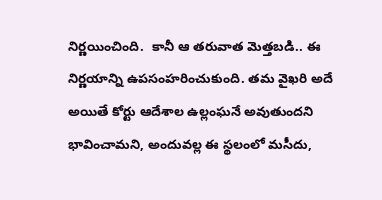నిర్ణయించింది.  కానీ ఆ తరువాత మెత్తబడి.. ఈ నిర్ణయాన్ని ఉపసంహరించుకుంది. తమ వైఖరి అదే అయితే కోర్టు ఆదేశాల ఉల్లంఘనే అవుతుందని భావించామని, అందువల్ల ఈ స్థలంలో మసీదు,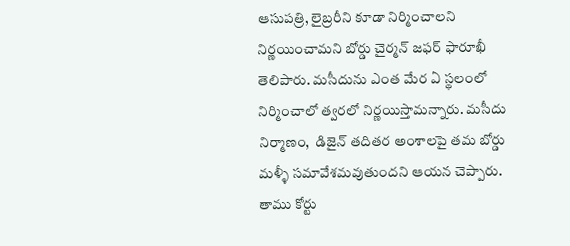ఆసుపత్రి, లైబ్రరీని కూడా నిర్మించాలని నిర్ణయించామని బోర్డు చైర్మన్ జఫర్ ఫారూఖీ తెలిపారు. మసీదును ఎంత మేర ఏ స్థలంలో నిర్మించాలో త్వరలో నిర్ణయిస్తామన్నారు. మసీదు నిర్మాణం,  డిజైన్ తదితర అంశాలపై తమ బోర్డు మళ్ళీ సమావేశమవుతుందని ఆయన చెప్పారు. తాము కోర్టు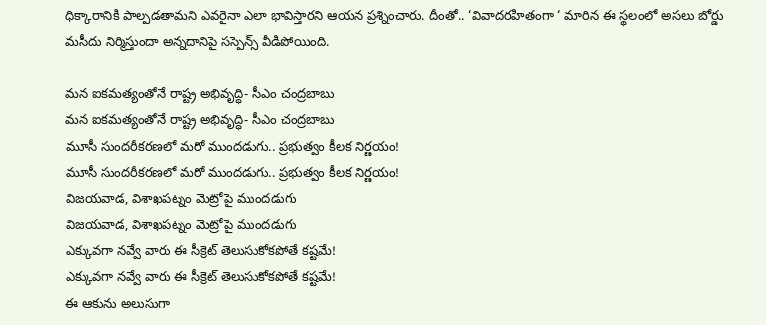ధిక్కారానికి పాల్పడతామని ఎవరైనా ఎలా భావిస్తారని ఆయన ప్రశ్నించారు. దీంతో.. ‘వివాదరహితంగా ‘ మారిన ఈ స్థలంలో అసలు బోర్డు మసీదు నిర్మిస్తుందా అన్నదానిపై సస్పెన్స్ వీడిపోయింది.

మన ఐకమత్యంతోనే రాష్ట్ర అభివృద్ధి- సీఎం చంద్రబాబు
మన ఐకమత్యంతోనే రాష్ట్ర అభివృద్ధి- సీఎం చంద్రబాబు
మూసీ సుందరీకరణలో మరో ముందడుగు.. ప్రభుత్వం కీలక నిర్ణయం!
మూసీ సుందరీకరణలో మరో ముందడుగు.. ప్రభుత్వం కీలక నిర్ణయం!
విజయవాడ, విశాఖపట్నం మెట్రోపై ముందడుగు
విజయవాడ, విశాఖపట్నం మెట్రోపై ముందడుగు
ఎక్కువగా నవ్వే వారు ఈ సీక్రెట్ తెలుసుకోకపోతే కష్టమే!
ఎక్కువగా నవ్వే వారు ఈ సీక్రెట్ తెలుసుకోకపోతే కష్టమే!
ఈ ఆకును అలుసుగా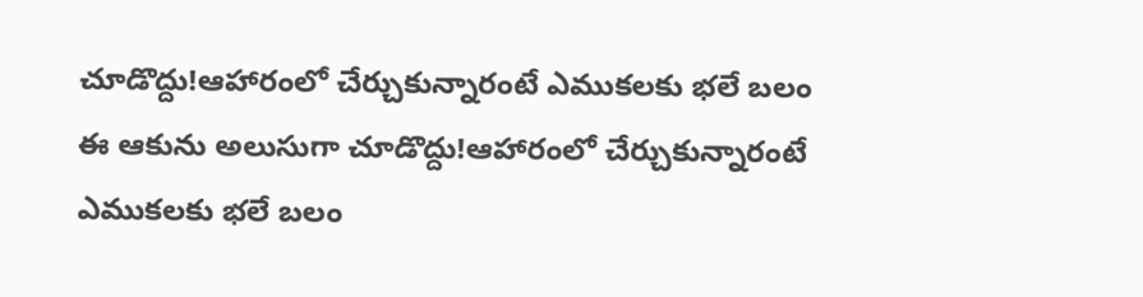చూడొద్దు!ఆహారంలో చేర్చుకున్నారంటే ఎముకలకు భలే బలం
ఈ ఆకును అలుసుగా చూడొద్దు!ఆహారంలో చేర్చుకున్నారంటే ఎముకలకు భలే బలం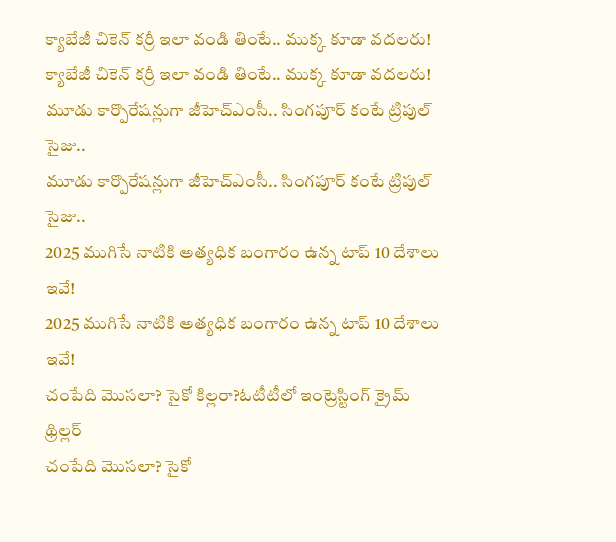క్యాబేజీ చికెన్ కర్రీ ఇలా వండి తింటే.. ముక్క కూడా వదలరు!
క్యాబేజీ చికెన్ కర్రీ ఇలా వండి తింటే.. ముక్క కూడా వదలరు!
మూడు కార్పొరేషన్లుగా జీహెచ్‌ఎంసీ.. సింగపూర్ కంటే ట్రిపుల్ సైజు..
మూడు కార్పొరేషన్లుగా జీహెచ్‌ఎంసీ.. సింగపూర్ కంటే ట్రిపుల్ సైజు..
2025 ముగిసే నాటికి అత్యధిక బంగారం ఉన్న టాప్‌ 10 దేశాలు ఇవే!
2025 ముగిసే నాటికి అత్యధిక బంగారం ఉన్న టాప్‌ 10 దేశాలు ఇవే!
చంపేది మొసలా? సైకో కిల్లరా?ఓటీటీలో ఇంట్రెస్టింగ్ క్రైమ్ థ్రిల్లర్
చంపేది మొసలా? సైకో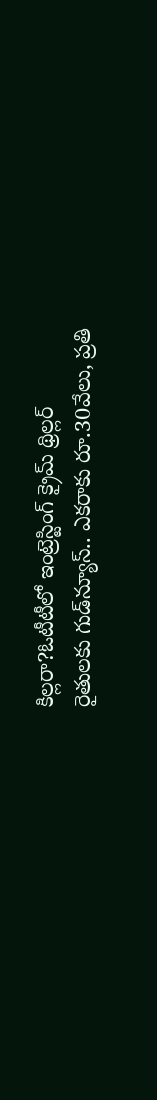కిల్లరా?ఓటీటీలో ఇంట్రెస్టింగ్ క్రైమ్ థ్రిల్లర్
రైతులకు గుడ్‌న్యూస్.. ఎకరాకు రూ.30వేలు, ప్రతి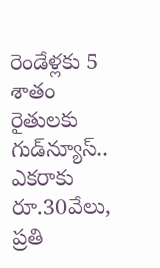రెండేళ్లకు 5 శాతం
రైతులకు గుడ్‌న్యూస్.. ఎకరాకు రూ.30వేలు, ప్రతి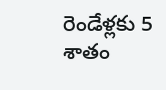రెండేళ్లకు 5 శాతం